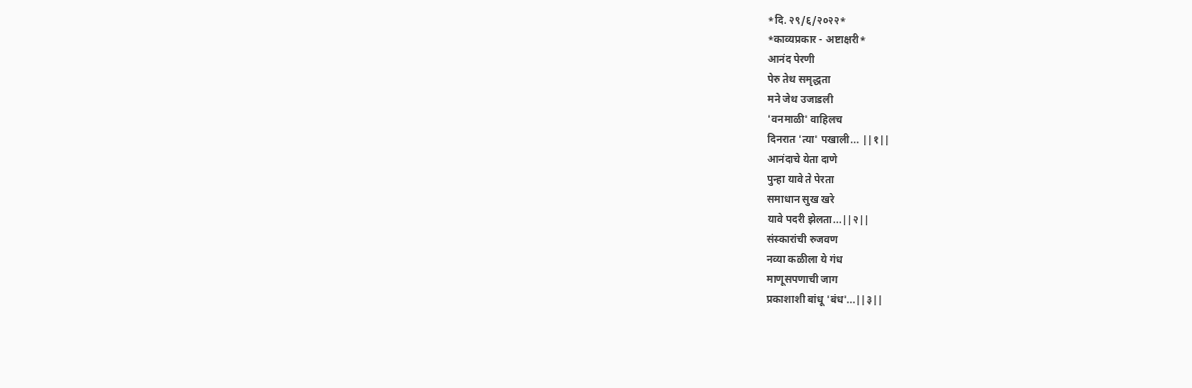*दि. २९/६/२०२२*
*काव्यप्रकार - अष्टाक्षरी*
आनंद पेरणी
पेरु तेथ समृद्धता
मने जेथ उजाडली
'वनमाळी' वाहिलच
दिनरात 'त्या' पखाली... ||१||
आनंदाचे येता दाणे
पुन्हा यावे ते पेरता
समाधान सुख खरे
यावे पदरी झेलता...||२||
संस्कारांची रुजवण
नव्या कळीला ये गंध
माणूसपणाची जाग
प्रकाशाशी बांधू 'बंध'...||३||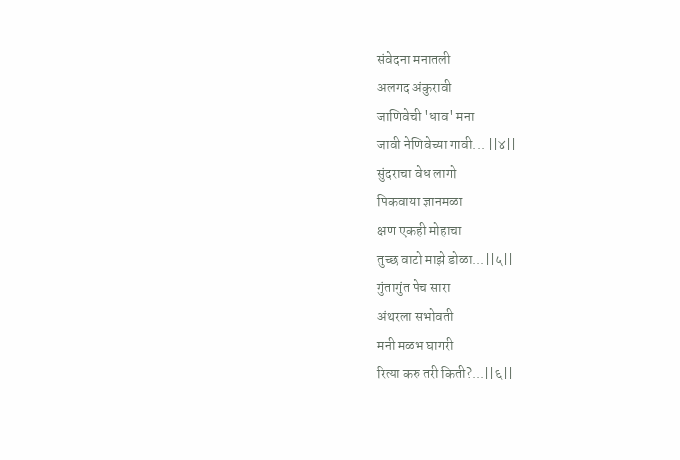संवेदना मनातली
अलगद अंकुरावी
जाणिवेची 'धाव' मना
जावी नेणिवेच्या गावी... ||४||
सुंदराचा वेध लागो
पिकवाया ज्ञानमळा
क्षण एकही मोहाचा
तुच्छ वाटो माझे डोळा...||५||
गुंतागुंत पेच सारा
अंथरला सभोवती
मनी मळभ घागरी
रित्या करु तरी किती?...||६||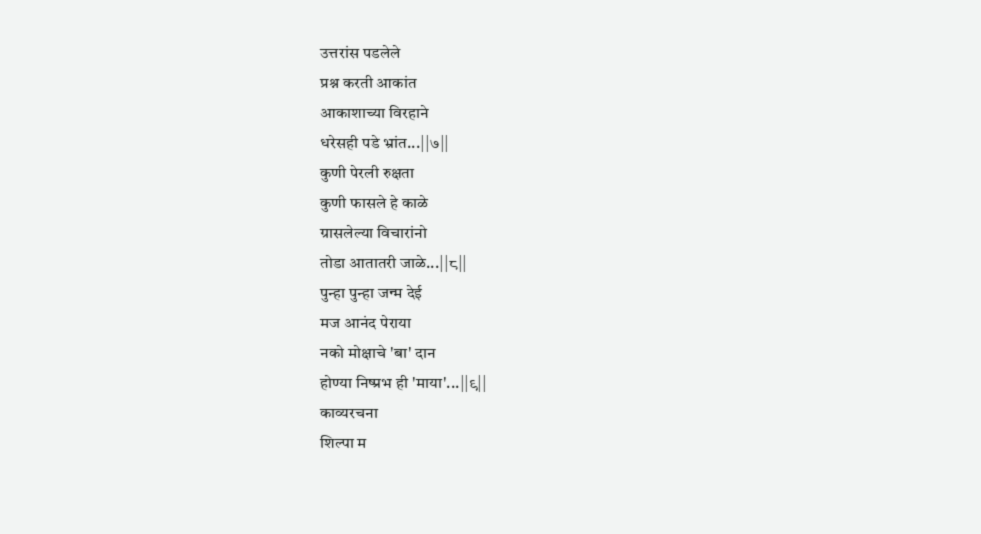उत्तरांस पडलेले
प्रश्न करती आकांत
आकाशाच्या विरहाने
धरेसही पडे भ्रांत...||७||
कुणी पेरली रुक्षता
कुणी फासले हे काळे
ग्रासलेल्या विचारांनो
तोडा आतातरी जाळे...||८||
पुन्हा पुन्हा जन्म देई
मज आनंद पेराया
नको मोक्षाचे 'बा' दान
होण्या निष्प्रभ ही 'माया'...||९||
काव्यरचना
शिल्पा म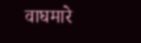वाघमारे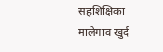सहशिक्षिका
मालेगाव खुर्द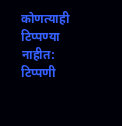कोणत्याही टिप्पण्या नाहीत:
टिप्पणी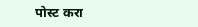पोस्ट करा